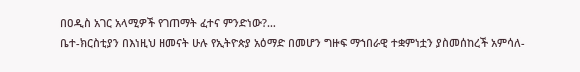በዐዲስ አገር አላሚዎች የገጠማት ፈተና ምንድነው?…
ቤተ-ክርስቲያን በእነዚህ ዘመናት ሁሉ የኢትዮጵያ አዕማድ በመሆን ግዙፍ ማኀበራዊ ተቋምነቷን ያስመሰከረች አምሳለ-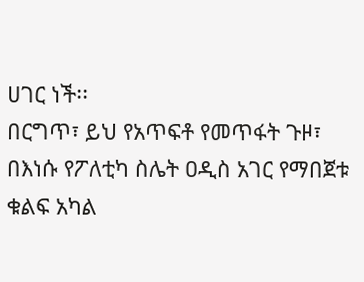ሀገር ነች፡፡
በርግጥ፣ ይህ የአጥፍቶ የመጥፋት ጉዞ፣ በእነሱ የፖለቲካ ስሌት ዐዲስ አገር የማበጀቱ ቁልፍ አካል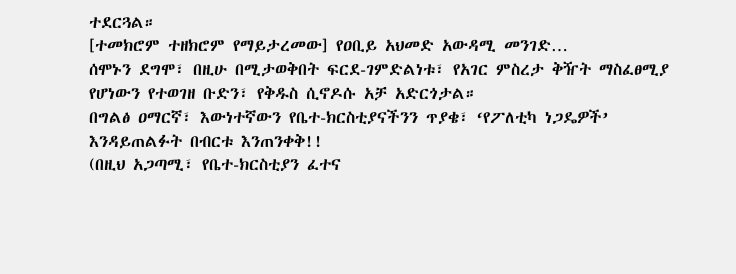ተደርጓል።
[ተመክሮም ተዘክሮም የማይታረመው] የዐቢይ አህመድ አውዳሚ መንገድ…
ሰሞኑን ደግሞ፣ በዚሁ በሚታወቅበት ፍርደ-ገምድልነቱ፣ የአገር ምስረታ ቅዥት ማስፈፀሚያ የሆነውን የተወገዘ ቡድን፣ የቅዱስ ሲኖዶሱ አቻ አድርጎታል።
በግልፅ ዐማርኛ፣ እውነተኛውን የቤተ-ክርስቲያናችንን ጥያቄ፣ ‘የፖለቲካ ነጋዴዎች’ እንዳይጠልፉት በብርቱ እንጠንቀቅ!!
(በዚህ አጋጣሚ፣ የቤተ-ክርስቲያን ፈተና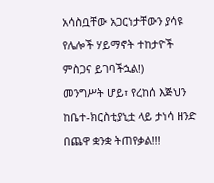አሳስቧቸው አጋርነታቸውን ያሳዩ የሌሎች ሃይማኖት ተከታዮች ምስጋና ይገባችኋል!)
መንግሥት ሆይ፣ የረከሰ እጅህን ከቤተ-ክርስቲያኒቷ ላይ ታነሳ ዘንድ በጨዋ ቋንቋ ትጠየቃል!!!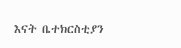እናት ቤተክርስቲያን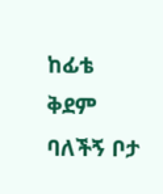ከፊቴ ቅደም ባለችኝ ቦታ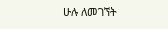ሁሉ ለመገኘት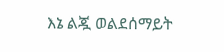እኔ ልጇ ወልደሰማይት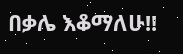በቃሌ እቆማለሁ!!